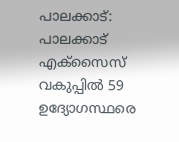പാലക്കാട്: പാലക്കാട് എക്സൈസ് വകുപ്പിൽ 59 ഉദ്യോഗസ്ഥരെ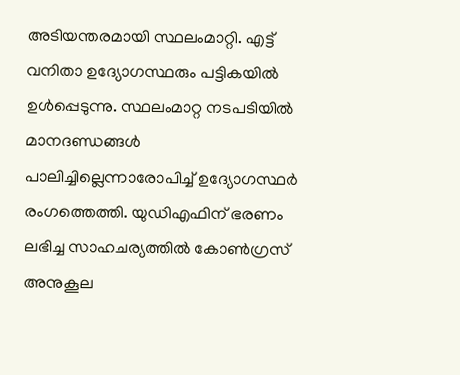അടിയന്തരമായി സ്ഥലംമാറ്റി. എട്ട് വനിതാ ഉദ്യോഗസ്ഥരും പട്ടികയിൽ ഉൾപ്പെടുന്നു. സ്ഥലംമാറ്റ നടപടിയിൽ മാനദണ്ഡങ്ങൾ പാലിച്ചില്ലെന്നാരോപിച്ച് ഉദ്യോഗസ്ഥർ രംഗത്തെത്തി. യുഡിഎഫിന് ഭരണം ലഭിച്ച സാഹചര്യത്തിൽ കോൺഗ്രസ് അനുകൂല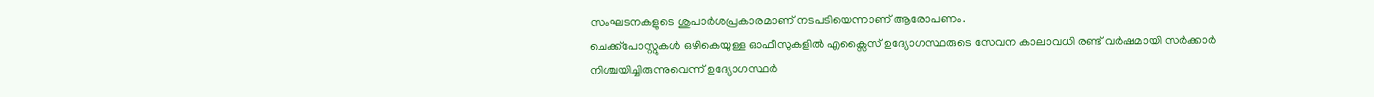സംഘടനകളുടെ ശുപാർശപ്രകാരമാണ് നടപടിയെന്നാണ് ആരോപണം.
ചെക്ക്പോസ്റ്റുകൾ ഒഴികെയുള്ള ഓഫീസുകളിൽ എക്സൈസ് ഉദ്യോഗസ്ഥരുടെ സേവന കാലാവധി രണ്ട് വർഷമായി സർക്കാർ നിശ്ചയിച്ചിരുന്നുവെന്ന് ഉദ്യോഗസ്ഥർ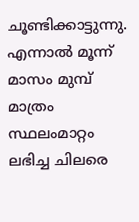ചൂണ്ടിക്കാട്ടുന്നു. എന്നാൽ മൂന്ന് മാസം മുമ്പ് മാത്രം സ്ഥലംമാറ്റം ലഭിച്ച ചിലരെ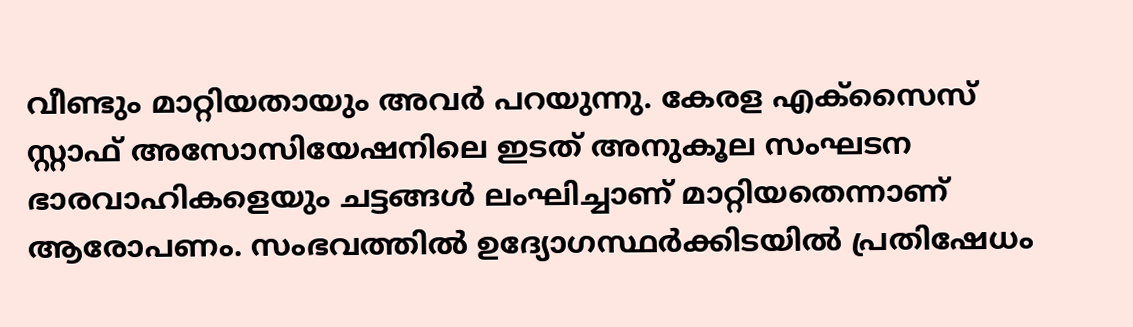വീണ്ടും മാറ്റിയതായും അവർ പറയുന്നു. കേരള എക്സൈസ് സ്റ്റാഫ് അസോസിയേഷനിലെ ഇടത് അനുകൂല സംഘടന ഭാരവാഹികളെയും ചട്ടങ്ങൾ ലംഘിച്ചാണ് മാറ്റിയതെന്നാണ് ആരോപണം. സംഭവത്തിൽ ഉദ്യോഗസ്ഥർക്കിടയിൽ പ്രതിഷേധം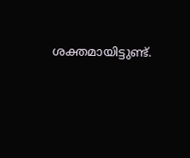ശക്തമായിട്ടുണ്ട്.